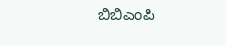ಬಿಬಿಎಂಪಿ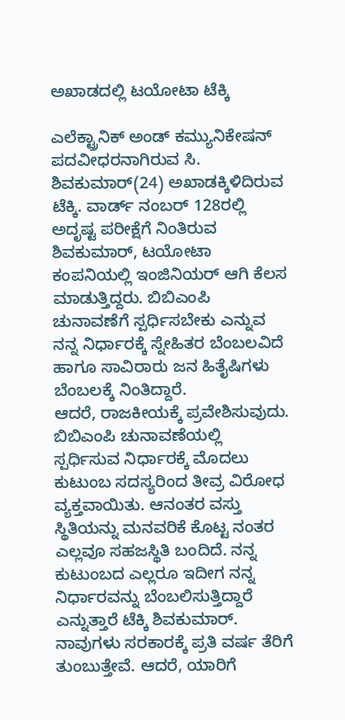ಅಖಾಡದಲ್ಲಿ ಟಯೋಟಾ ಟೆಕ್ಕಿ

ಎಲೆಕ್ಟ್ರಾನಿಕ್ ಅಂಡ್ ಕಮ್ಯುನಿಕೇಷನ್ ಪದವೀಧರನಾಗಿರುವ ಸಿ. ಶಿವಕುಮಾರ್(24) ಅಖಾಡಕ್ಕಿಳಿದಿರುವ ಟೆಕ್ಕಿ. ವಾರ್ಡ್ ನಂಬರ್ 128ರಲ್ಲಿ ಅದೃಷ್ಟ ಪರೀಕ್ಷೆಗೆ ನಿಂತಿರುವ ಶಿವಕುಮಾರ್, ಟಯೋಟಾ ಕಂಪನಿಯಲ್ಲಿ ಇಂಜಿನಿಯರ್ ಆಗಿ ಕೆಲಸ ಮಾಡುತ್ತಿದ್ದರು. ಬಿಬಿಎಂಪಿ ಚುನಾವಣೆಗೆ ಸ್ಪರ್ಧಿಸಬೇಕು ಎನ್ನುವ ನನ್ನ ನಿರ್ಧಾರಕ್ಕೆ ಸ್ನೇಹಿತರ ಬೆಂಬಲವಿದೆ ಹಾಗೂ ಸಾವಿರಾರು ಜನ ಹಿತೈಷಿಗಳು ಬೆಂಬಲಕ್ಕೆ ನಿಂತಿದ್ದಾರೆ.
ಆದರೆ, ರಾಜಕೀಯಕ್ಕೆ ಪ್ರವೇಶಿಸುವುದು. ಬಿಬಿಎಂಪಿ ಚುನಾವಣೆಯಲ್ಲಿ ಸ್ಪರ್ಧಿಸುವ ನಿರ್ಧಾರಕ್ಕೆ ಮೊದಲು ಕುಟುಂಬ ಸದಸ್ಯರಿಂದ ತೀವ್ರ ವಿರೋಧ ವ್ಯಕ್ತವಾಯಿತು. ಆನಂತರ ವಸ್ತು ಸ್ಥಿತಿಯನ್ನು ಮನವರಿಕೆ ಕೊಟ್ಟ ನಂತರ ಎಲ್ಲವೂ ಸಹಜಸ್ಥಿತಿ ಬಂದಿದೆ. ನನ್ನ ಕುಟುಂಬದ ಎಲ್ಲರೂ ಇದೀಗ ನನ್ನ ನಿರ್ಧಾರವನ್ನು ಬೆಂಬಲಿಸುತ್ತಿದ್ದಾರೆ ಎನ್ನುತ್ತಾರೆ ಟೆಕ್ಕಿ ಶಿವಕುಮಾರ್.
ನಾವುಗಳು ಸರಕಾರಕ್ಕೆ ಪ್ರತಿ ವರ್ಷ ತೆರಿಗೆ ತುಂಬುತ್ತೇವೆ. ಆದರೆ, ಯಾರಿಗೆ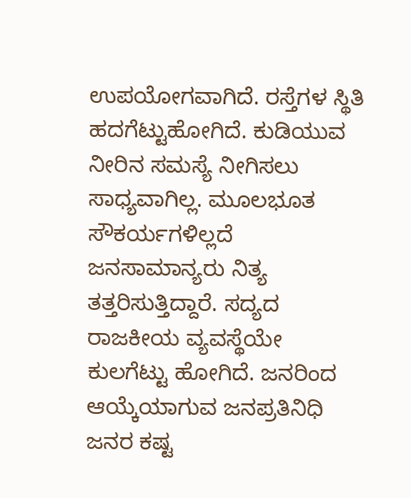ಉಪಯೋಗವಾಗಿದೆ. ರಸ್ತೆಗಳ ಸ್ಥಿತಿ ಹದಗೆಟ್ಟುಹೋಗಿದೆ. ಕುಡಿಯುವ ನೀರಿನ ಸಮಸ್ಯೆ ನೀಗಿಸಲು ಸಾಧ್ಯವಾಗಿಲ್ಲ. ಮೂಲಭೂತ ಸೌಕರ್ಯಗಳಿಲ್ಲದೆ ಜನಸಾಮಾನ್ಯರು ನಿತ್ಯ ತತ್ತರಿಸುತ್ತಿದ್ದಾರೆ. ಸದ್ಯದ ರಾಜಕೀಯ ವ್ಯವಸ್ಥೆಯೇ ಕುಲಗೆಟ್ಟು ಹೋಗಿದೆ. ಜನರಿಂದ ಆಯ್ಕೆಯಾಗುವ ಜನಪ್ರತಿನಿಧಿ ಜನರ ಕಷ್ಟ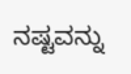ನಷ್ಟವನ್ನು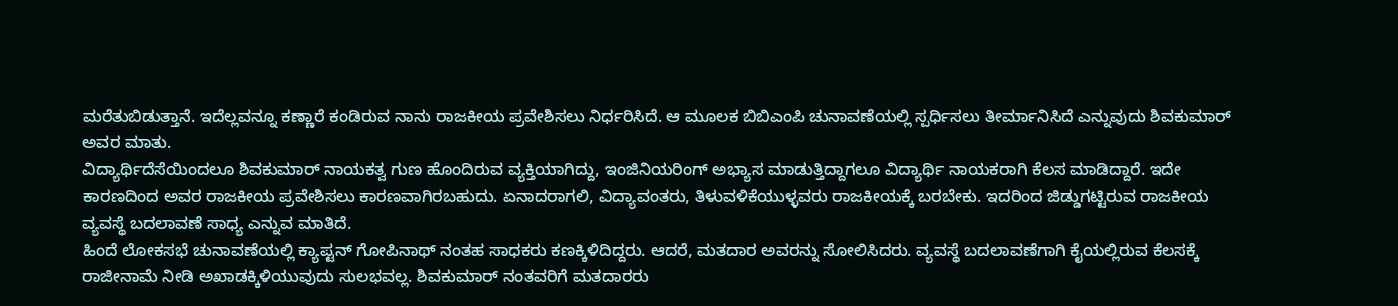ಮರೆತುಬಿಡುತ್ತಾನೆ. ಇದೆಲ್ಲವನ್ನೂ ಕಣ್ಣಾರೆ ಕಂಡಿರುವ ನಾನು ರಾಜಕೀಯ ಪ್ರವೇಶಿಸಲು ನಿರ್ಧರಿಸಿದೆ. ಆ ಮೂಲಕ ಬಿಬಿಎಂಪಿ ಚುನಾವಣೆಯಲ್ಲಿ ಸ್ಪರ್ಧಿಸಲು ತೀರ್ಮಾನಿಸಿದೆ ಎನ್ನುವುದು ಶಿವಕುಮಾರ್ ಅವರ ಮಾತು.
ವಿದ್ಯಾರ್ಥಿದೆಸೆಯಿಂದಲೂ ಶಿವಕುಮಾರ್ ನಾಯಕತ್ವ ಗುಣ ಹೊಂದಿರುವ ವ್ಯಕ್ತಿಯಾಗಿದ್ದು, ಇಂಜಿನಿಯರಿಂಗ್ ಅಭ್ಯಾಸ ಮಾಡುತ್ತಿದ್ದಾಗಲೂ ವಿದ್ಯಾರ್ಥಿ ನಾಯಕರಾಗಿ ಕೆಲಸ ಮಾಡಿದ್ದಾರೆ. ಇದೇ ಕಾರಣದಿಂದ ಅವರ ರಾಜಕೀಯ ಪ್ರವೇಶಿಸಲು ಕಾರಣವಾಗಿರಬಹುದು. ಏನಾದರಾಗಲಿ, ವಿದ್ಯಾವಂತರು, ತಿಳುವಳಿಕೆಯುಳ್ಳವರು ರಾಜಕೀಯಕ್ಕೆ ಬರಬೇಕು. ಇದರಿಂದ ಜಿಡ್ಡುಗಟ್ಟಿರುವ ರಾಜಕೀಯ ವ್ಯವಸ್ಥೆ ಬದಲಾವಣೆ ಸಾಧ್ಯ ಎನ್ನುವ ಮಾತಿದೆ.
ಹಿಂದೆ ಲೋಕಸಭೆ ಚುನಾವಣೆಯಲ್ಲಿ ಕ್ಯಾಪ್ಟನ್ ಗೋಪಿನಾಥ್ ನಂತಹ ಸಾಧಕರು ಕಣಕ್ಕಿಳಿದಿದ್ದರು. ಆದರೆ, ಮತದಾರ ಅವರನ್ನು ಸೋಲಿಸಿದರು. ವ್ಯವಸ್ಥೆ ಬದಲಾವಣೆಗಾಗಿ ಕೈಯಲ್ಲಿರುವ ಕೆಲಸಕ್ಕೆ ರಾಜೀನಾಮೆ ನೀಡಿ ಅಖಾಡಕ್ಕಿಳಿಯುವುದು ಸುಲಭವಲ್ಲ. ಶಿವಕುಮಾರ್ ನಂತವರಿಗೆ ಮತದಾರರು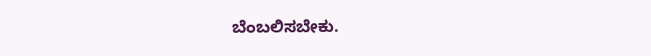ಬೆಂಬಲಿಸಬೇಕು.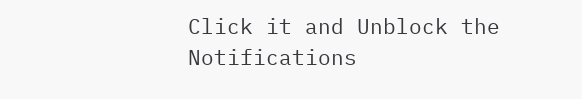Click it and Unblock the Notifications